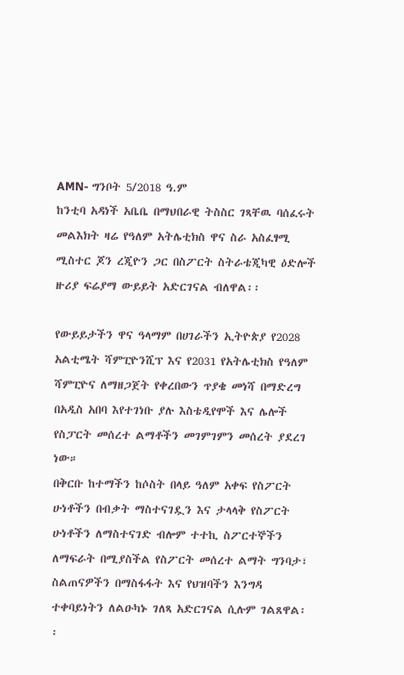AMN- ግንቦት 5/2018 ዓ.ም
ከንቲባ አዳነች አቤቤ በማህበራዊ ትስስር ገጻቸዉ ባሰፈሩት መልእክት ዛሬ የዓለም አትሌቲክስ ዋና ስራ አስፈፃሚ ሚስተር ጆን ረጂዮን ጋር በስፖርት ስትራቴጂካዊ ዕድሎች ዙሪያ ፍሬያማ ውይይት አድርገናል ብለዋል፡፡

የውይይታችን ዋና ዓላማም በሀገራችን ኢትዮጵያ የ2028 አልቲሜት ሻምፒዮንሺፕ እና የ2031 የአትሌቲክስ የዓለም ሻምፒዮና ለማዘጋጀት የቀረበውን ጥያቄ መነሻ በማድረግ በአዲስ አበባ እየተገነቡ ያሉ እስቴዲየሞች እና ሌሎች የስፓርት መሰረተ ልማቶችን መገምገምን መሰረት ያደረገ ነው።
በቅርቡ ከተማችን ከሶስት በላይ ዓለም አቀፍ የስፖርት ሁነቶችን በብቃት ማስተናገዷን እና ታላላቅ የስፖርት ሁነቶችን ለማስተናገድ ብሎም ተተኪ ስፖርተኞችን ለማፍራት በሚያስችል የስፖርት መሰረተ ልማት ግንባታ፣ ስልጠናዎችን በማስፋፋት እና የህዝባችን እንግዳ ተቀባይነትን ለልዑካኑ ገለጻ አድርገናል ሲሉም ገልጸዋል፡፡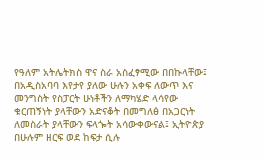የዓለም አትሌትክስ ዋና ስራ አስፈፃሚው በበኩላቸው፤ በአዲስአባባ እየታየ ያለው ሁሉን አቀፍ ለውጥ እና መንግስት የስፓርት ሁነቶችን ለማካሄድ ላሳየው ቁርጠኝነት ያላቸውን አድናቆት በመግለፅ በአጋርነት ለመስራት ያላቸውን ፍላጐት አሳውቀውናል፤ ኢትዮጵያ በሁሉም ዘርፍ ወደ ከፍታ ሲሉ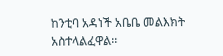ከንቲባ አዳነች አቤቤ መልእክት አስተላልፈዋል፡፡